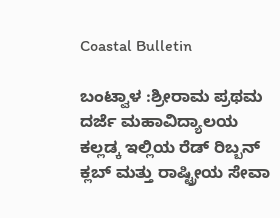Coastal Bulletin

ಬಂಟ್ವಾಳ :ಶ್ರೀರಾಮ ಪ್ರಥಮ ದರ್ಜೆ ಮಹಾವಿದ್ಯಾಲಯ ಕಲ್ಲಡ್ಕ ಇಲ್ಲಿಯ ರೆಡ್ ರಿಬ್ಬನ್ ಕ್ಲಬ್ ಮತ್ತು ರಾಷ್ಟ್ರೀಯ ಸೇವಾ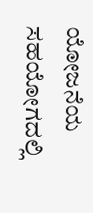ಯೋಜನೆಯ ಸಹಯೋಗದಲ್ಲಿ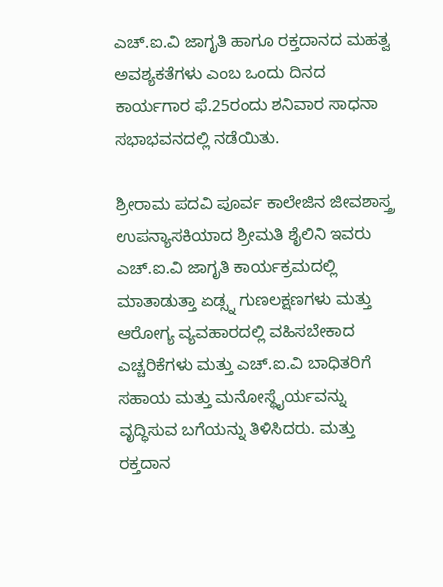ಎಚ್.ಐ.ವಿ ಜಾಗೃತಿ ಹಾಗೂ ರಕ್ತದಾನದ ಮಹತ್ವ ಅವಶ್ಯಕತೆಗಳು ಎಂಬ ಒಂದು ದಿನದ ಕಾರ್ಯಗಾರ ಫೆ.25ರಂದು ಶನಿವಾರ ಸಾಧನಾ ಸಭಾಭವನದಲ್ಲಿ ನಡೆಯಿತು.

ಶ್ರೀರಾಮ ಪದವಿ ಪೂರ್ವ ಕಾಲೇಜಿನ ಜೀವಶಾಸ್ತ್ರ ಉಪನ್ಯಾಸಕಿಯಾದ ಶ್ರೀಮತಿ ಶೈಲಿನಿ ಇವರು ಎಚ್.ಐ.ವಿ ಜಾಗೃತಿ ಕಾರ್ಯಕ್ರಮದಲ್ಲಿ ಮಾತಾಡುತ್ತಾ ಏಡ್ಸ್ನ ಗುಣಲಕ್ಷಣಗಳು ಮತ್ತು ಆರೋಗ್ಯ ವ್ಯವಹಾರದಲ್ಲಿ ವಹಿಸಬೇಕಾದ ಎಚ್ಚರಿಕೆಗಳು ಮತ್ತು ಎಚ್.ಐ.ವಿ ಬಾಧಿತರಿಗೆ ಸಹಾಯ ಮತ್ತು ಮನೋಸ್ಥೈರ್ಯವನ್ನು ವೃದ್ಧಿಸುವ ಬಗೆಯನ್ನು ತಿಳಿಸಿದರು. ಮತ್ತು ರಕ್ತದಾನ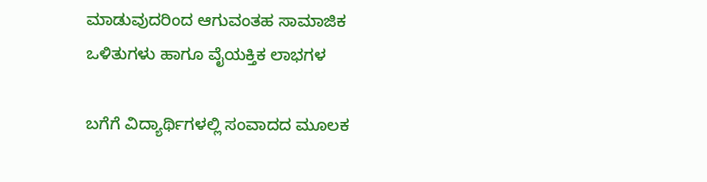ಮಾಡುವುದರಿಂದ ಆಗುವಂತಹ ಸಾಮಾಜಿಕ ಒಳಿತುಗಳು ಹಾಗೂ ವೈಯಕ್ತಿಕ ಲಾಭಗಳ

ಬಗೆಗೆ ವಿದ್ಯಾರ್ಥಿಗಳಲ್ಲಿ ಸಂವಾದದ ಮೂಲಕ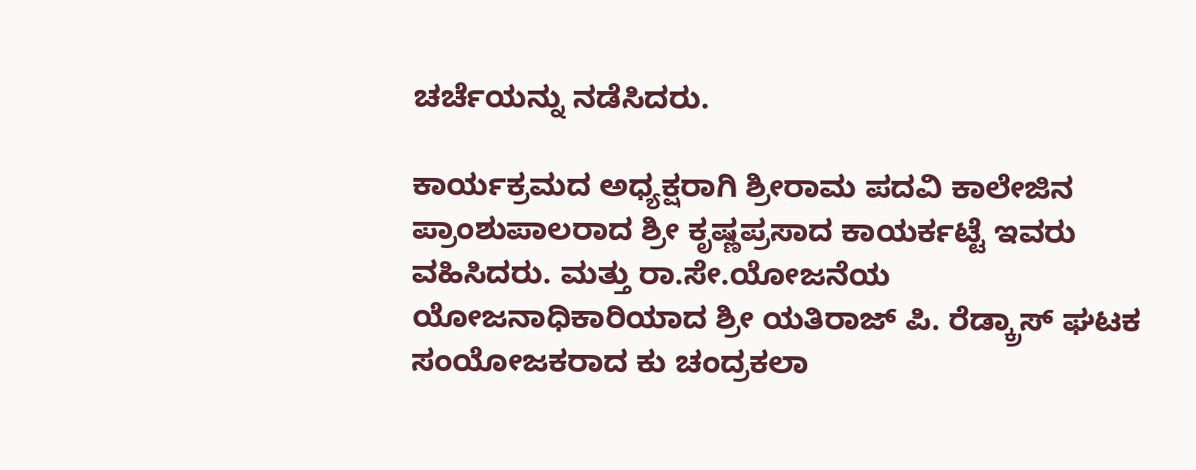ಚರ್ಚೆಯನ್ನು ನಡೆಸಿದರು.

ಕಾರ್ಯಕ್ರಮದ ಅಧ್ಯಕ್ಷರಾಗಿ ಶ್ರೀರಾಮ ಪದವಿ ಕಾಲೇಜಿನ ಪ್ರಾಂಶುಪಾಲರಾದ ಶ್ರೀ ಕೃಷ್ಣಪ್ರಸಾದ ಕಾಯರ್ಕಟ್ಟೆ ಇವರು ವಹಿಸಿದರು. ಮತ್ತು ರಾ.ಸೇ.ಯೋಜನೆಯ ಯೋಜನಾಧಿಕಾರಿಯಾದ ಶ್ರೀ ಯತಿರಾಜ್ ಪಿ. ರೆಡ್ಕ್ರಾಸ್ ಘಟಕ ಸಂಯೋಜಕರಾದ ಕು ಚಂದ್ರಕಲಾ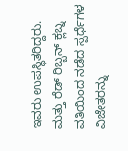ಇವರು ಉಪಸ್ಥಿತರಿದ್ದರು. ಮತ್ತು ರೆಡ್ ರಿಬ್ಬನ್ ಕ್ಲಬ್ನ ವತಿಯಿಂದ ನಡೆದ ಸ್ಪರ್ಧೆಗಳ ವಿಜೇತರನ್ನು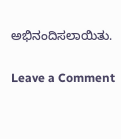ಅಭಿನಂದಿಸಲಾಯಿತು.

Leave a Comment